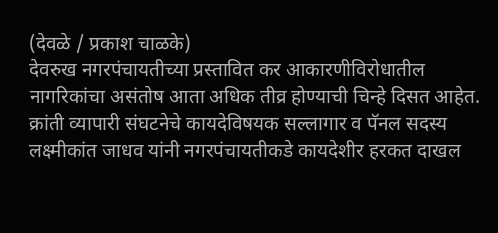(देवळे / प्रकाश चाळके)
देवरुख नगरपंचायतीच्या प्रस्तावित कर आकारणीविरोधातील नागरिकांचा असंतोष आता अधिक तीव्र होण्याची चिन्हे दिसत आहेत. क्रांती व्यापारी संघटनेचे कायदेविषयक सल्लागार व पॅनल सदस्य लक्ष्मीकांत जाधव यांनी नगरपंचायतीकडे कायदेशीर हरकत दाखल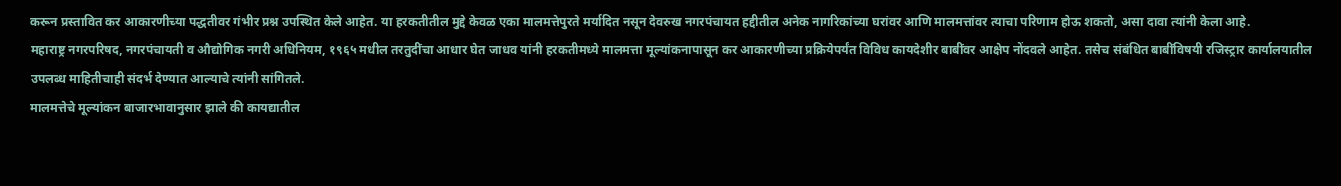करून प्रस्तावित कर आकारणीच्या पद्धतीवर गंभीर प्रश्न उपस्थित केले आहेत. या हरकतीतील मुद्दे केवळ एका मालमत्तेपुरते मर्यादित नसून देवरुख नगरपंचायत हद्दीतील अनेक नागरिकांच्या घरांवर आणि मालमत्तांवर त्याचा परिणाम होऊ शकतो, असा दावा त्यांनी केला आहे.
महाराष्ट्र नगरपरिषद, नगरपंचायती व औद्योगिक नगरी अधिनियम, १९६५ मधील तरतुदींचा आधार घेत जाधव यांनी हरकतीमध्ये मालमत्ता मूल्यांकनापासून कर आकारणीच्या प्रक्रियेपर्यंत विविध कायदेशीर बाबींवर आक्षेप नोंदवले आहेत. तसेच संबंधित बाबींविषयी रजिस्ट्रार कार्यालयातील उपलब्ध माहितीचाही संदर्भ देण्यात आल्याचे त्यांनी सांगितले.
मालमत्तेचे मूल्यांकन बाजारभावानुसार झाले की कायद्यातील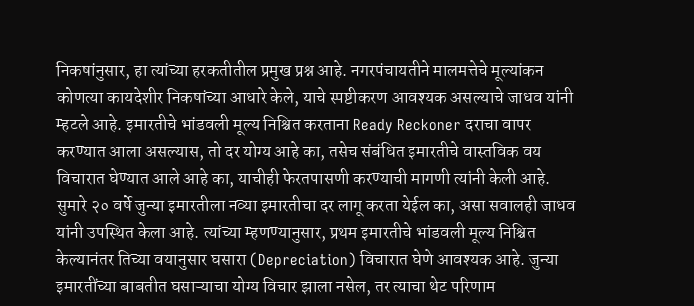निकषांनुसार, हा त्यांच्या हरकतीतील प्रमुख प्रश्न आहे. नगरपंचायतीने मालमत्तेचे मूल्यांकन कोणत्या कायदेशीर निकषांच्या आधारे केले, याचे स्पष्टीकरण आवश्यक असल्याचे जाधव यांनी म्हटले आहे. इमारतीचे भांडवली मूल्य निश्चित करताना Ready Reckoner दराचा वापर करण्यात आला असल्यास, तो दर योग्य आहे का, तसेच संबंधित इमारतीचे वास्तविक वय विचारात घेण्यात आले आहे का, याचीही फेरतपासणी करण्याची मागणी त्यांनी केली आहे.
सुमारे २० वर्षे जुन्या इमारतीला नव्या इमारतीचा दर लागू करता येईल का, असा सवालही जाधव यांनी उपस्थित केला आहे. त्यांच्या म्हणण्यानुसार, प्रथम इमारतीचे भांडवली मूल्य निश्चित केल्यानंतर तिच्या वयानुसार घसारा (Depreciation) विचारात घेणे आवश्यक आहे. जुन्या इमारतींच्या बाबतीत घसाऱ्याचा योग्य विचार झाला नसेल, तर त्याचा थेट परिणाम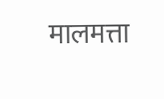मालमत्ता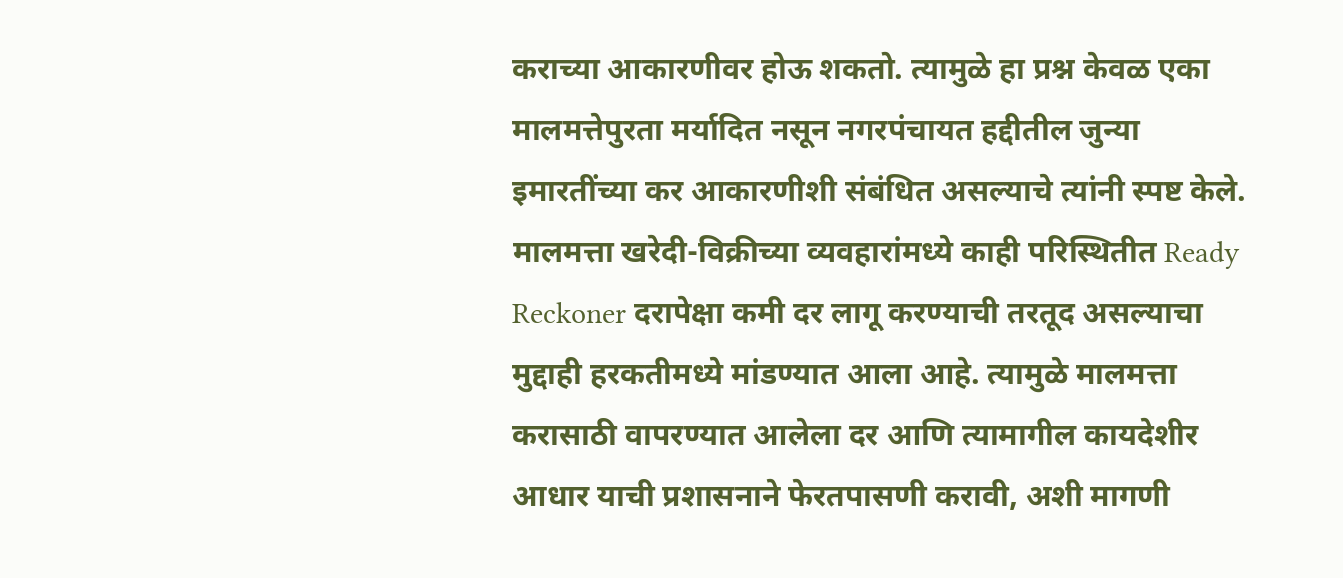कराच्या आकारणीवर होऊ शकतो. त्यामुळे हा प्रश्न केवळ एका मालमत्तेपुरता मर्यादित नसून नगरपंचायत हद्दीतील जुन्या इमारतींच्या कर आकारणीशी संबंधित असल्याचे त्यांनी स्पष्ट केले.
मालमत्ता खरेदी-विक्रीच्या व्यवहारांमध्ये काही परिस्थितीत Ready Reckoner दरापेक्षा कमी दर लागू करण्याची तरतूद असल्याचा मुद्दाही हरकतीमध्ये मांडण्यात आला आहे. त्यामुळे मालमत्ता करासाठी वापरण्यात आलेला दर आणि त्यामागील कायदेशीर आधार याची प्रशासनाने फेरतपासणी करावी, अशी मागणी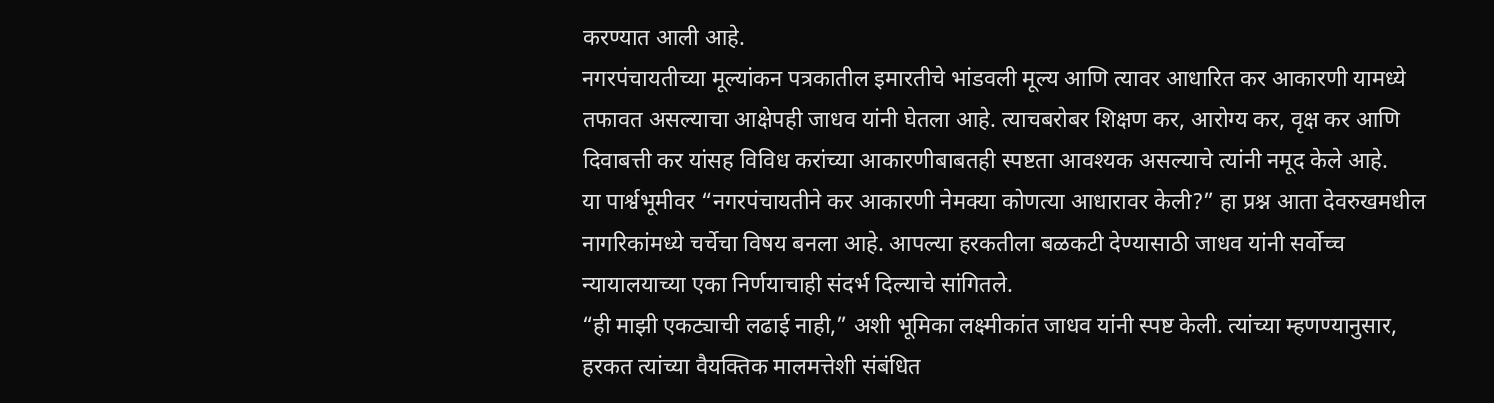करण्यात आली आहे.
नगरपंचायतीच्या मूल्यांकन पत्रकातील इमारतीचे भांडवली मूल्य आणि त्यावर आधारित कर आकारणी यामध्ये तफावत असल्याचा आक्षेपही जाधव यांनी घेतला आहे. त्याचबरोबर शिक्षण कर, आरोग्य कर, वृक्ष कर आणि दिवाबत्ती कर यांसह विविध करांच्या आकारणीबाबतही स्पष्टता आवश्यक असल्याचे त्यांनी नमूद केले आहे.
या पार्श्वभूमीवर “नगरपंचायतीने कर आकारणी नेमक्या कोणत्या आधारावर केली?” हा प्रश्न आता देवरुखमधील नागरिकांमध्ये चर्चेचा विषय बनला आहे. आपल्या हरकतीला बळकटी देण्यासाठी जाधव यांनी सर्वोच्च न्यायालयाच्या एका निर्णयाचाही संदर्भ दिल्याचे सांगितले.
“ही माझी एकट्याची लढाई नाही,” अशी भूमिका लक्ष्मीकांत जाधव यांनी स्पष्ट केली. त्यांच्या म्हणण्यानुसार, हरकत त्यांच्या वैयक्तिक मालमत्तेशी संबंधित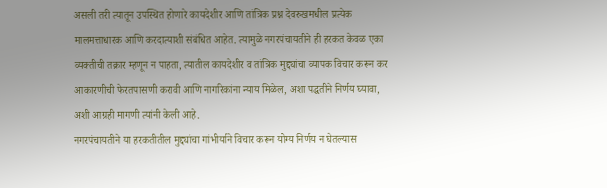असली तरी त्यातून उपस्थित होणारे कायदेशीर आणि तांत्रिक प्रश्न देवरुखमधील प्रत्येक मालमत्ताधारक आणि करदात्याशी संबंधित आहेत. त्यामुळे नगरपंचायतीने ही हरकत केवळ एका व्यक्तीची तक्रार म्हणून न पाहता, त्यातील कायदेशीर व तांत्रिक मुद्द्यांचा व्यापक विचार करून कर आकारणीची फेरतपासणी करावी आणि नागरिकांना न्याय मिळेल, अशा पद्धतीने निर्णय घ्यावा, अशी आग्रही मागणी त्यांनी केली आहे.
नगरपंचायतीने या हरकतीतील मुद्द्यांचा गांभीर्याने विचार करून योग्य निर्णय न घेतल्यास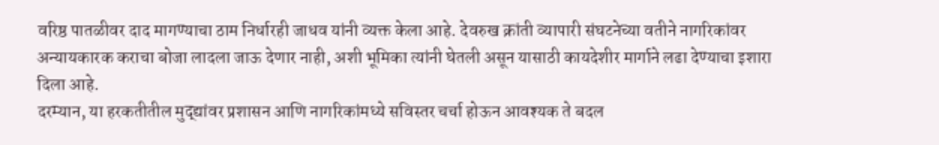वरिष्ठ पातळीवर दाद मागण्याचा ठाम निर्धारही जाधव यांनी व्यक्त केला आहे. देवरुख क्रांती व्यापारी संघटनेच्या वतीने नागरिकांवर अन्यायकारक कराचा बोजा लादला जाऊ देणार नाही, अशी भूमिका त्यांनी घेतली असून यासाठी कायदेशीर मार्गाने लढा देण्याचा इशारा दिला आहे.
दरम्यान, या हरकतीतील मुद्द्यांवर प्रशासन आणि नागरिकांमध्ये सविस्तर चर्चा होऊन आवश्यक ते बदल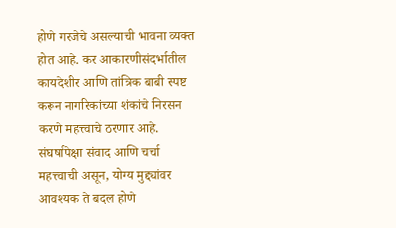होणे गरजेचे असल्याची भावना व्यक्त होत आहे. कर आकारणीसंदर्भातील कायदेशीर आणि तांत्रिक बाबी स्पष्ट करून नागरिकांच्या शंकांचे निरसन करणे महत्त्वाचे ठरणार आहे. संघर्षापेक्षा संवाद आणि चर्चा महत्त्वाची असून, योग्य मुद्द्यांवर आवश्यक ते बदल होणे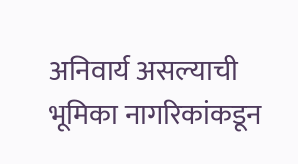अनिवार्य असल्याची भूमिका नागरिकांकडून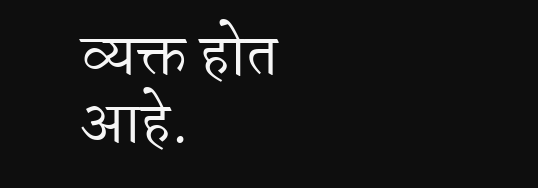व्यक्त होत आहे.